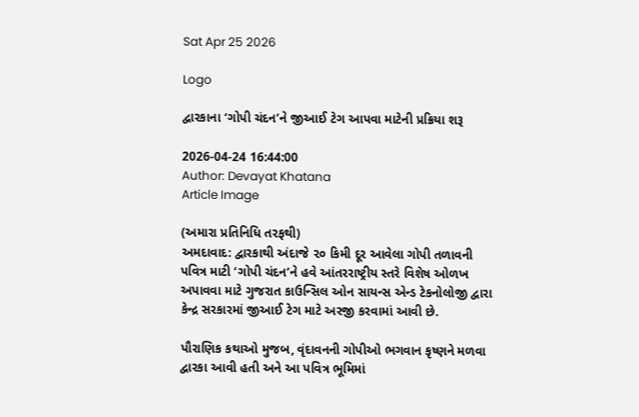Sat Apr 25 2026

Logo

દ્વારકાના ‘ગોપી ચંદન’ને જીઆઈ ટેગ આપવા માટેની પ્રક્રિયા શરૂ

2026-04-24 16:44:00
Author: Devayat Khatana
Article Image

(અમારા પ્રતિનિધિ તરફથી)
અમદાવાદ: દ્વારકાથી અંદાજે ૨૦ કિમી દૂર આવેલા ગોપી તળાવની પવિત્ર માટી ‘ગોપી ચંદન’ને હવે આંતરરાષ્ટ્રીય સ્તરે વિશેષ ઓળખ અપાવવા માટે ગુજરાત કાઉન્સિલ ઓન સાયન્સ એન્ડ ટેકનોલોજી દ્વારા કેન્દ્ર સરકારમાં જીઆઈ ટેગ માટે અરજી કરવામાં આવી છે.

પૌરાણિક કથાઓ મુજબ, વૃંદાવનની ગોપીઓ ભગવાન કૃષ્ણને મળવા દ્વારકા આવી હતી અને આ પવિત્ર ભૂમિમાં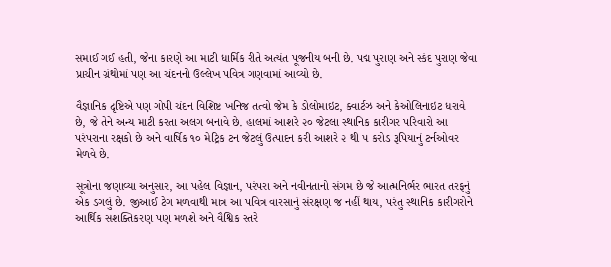સમાઈ ગઈ હતી, જેના કારણે આ માટી ધાર્મિક રીતે અત્યંત પૂજનીય બની છે. પદ્મ પુરાણ અને સ્કંદ પુરાણ જેવા પ્રાચીન ગ્રંથોમાં પણ આ ચંદનનો ઉલ્લેખ પવિત્ર ગણવામાં આવ્યો છે.

વૈજ્ઞાનિક દૃષ્ટિએ પણ ગોપી ચંદન વિશિષ્ટ ખનિજ તત્વો જેમ કે ડોલોમાઇટ, ક્વાર્ટઝ અને કેઓલિનાઇટ ધરાવે છે, જે તેને અન્ય માટી કરતા અલગ બનાવે છે. હાલમાં આશરે ૨૦ જેટલા સ્થાનિક કારીગર પરિવારો આ પરંપરાના રક્ષકો છે અને વાર્ષિક ૧૦ મેટ્રિક ટન જેટલું ઉત્પાદન કરી આશરે ૨ થી ૫ કરોડ રૂપિયાનું ટર્નઓવર મેળવે છે.

સૂત્રોના જણાવ્યા અનુસાર, આ પહેલ વિજ્ઞાન, પરંપરા અને નવીનતાનો સંગમ છે જે આત્મનિર્ભર ભારત તરફનું એક ડગલું છે. જીઆઈ ટેગ મળવાથી માત્ર આ પવિત્ર વારસાનું સંરક્ષણ જ નહીં થાય, પરંતુ સ્થાનિક કારીગરોને આર્થિક સશક્તિકરણ પણ મળશે અને વૈશ્વિક સ્તરે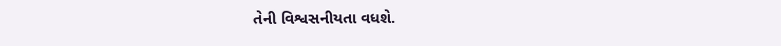તેની વિશ્વસનીયતા વધશે.